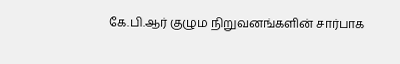கே.பி.ஆர் குழும நிறுவனங்களின் சார்பாக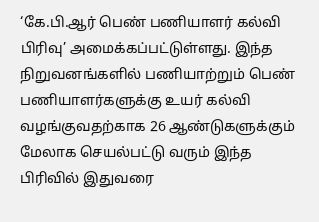‘கே.பி.ஆர் பெண் பணியாளர் கல்வி பிரிவு’ அமைக்கப்பட்டுள்ளது. இந்த நிறுவனங்களில் பணியாற்றும் பெண் பணியாளர்களுக்கு உயர் கல்வி வழங்குவதற்காக 26 ஆண்டுகளுக்கும் மேலாக செயல்பட்டு வரும் இந்த பிரிவில் இதுவரை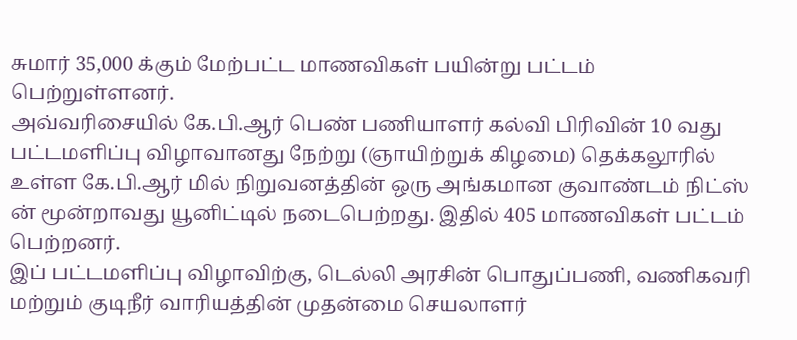சுமார் 35,000 க்கும் மேற்பட்ட மாணவிகள் பயின்று பட்டம் பெற்றுள்ளனர்.
அவ்வரிசையில் கே.பி.ஆர் பெண் பணியாளர் கல்வி பிரிவின் 10 வது பட்டமளிப்பு விழாவானது நேற்று (ஞாயிற்றுக் கிழமை) தெக்கலூரில் உள்ள கே.பி.ஆர் மில் நிறுவனத்தின் ஒரு அங்கமான குவாண்டம் நிட்ஸ் ன் மூன்றாவது யூனிட்டில் நடைபெற்றது. இதில் 405 மாணவிகள் பட்டம் பெற்றனர்.
இப் பட்டமளிப்பு விழாவிற்கு, டெல்லி அரசின் பொதுப்பணி, வணிகவரி மற்றும் குடிநீர் வாரியத்தின் முதன்மை செயலாளர்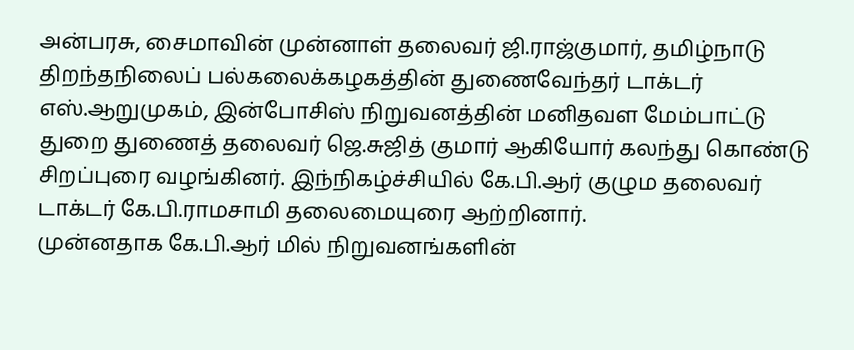அன்பரசு, சைமாவின் முன்னாள் தலைவர் ஜி.ராஜ்குமார், தமிழ்நாடு திறந்தநிலைப் பல்கலைக்கழகத்தின் துணைவேந்தர் டாக்டர் எஸ்.ஆறுமுகம், இன்போசிஸ் நிறுவனத்தின் மனிதவள மேம்பாட்டு துறை துணைத் தலைவர் ஜெ.சுஜித் குமார் ஆகியோர் கலந்து கொண்டு சிறப்புரை வழங்கினர். இந்நிகழ்ச்சியில் கே.பி.ஆர் குழும தலைவர் டாக்டர் கே.பி.ராமசாமி தலைமையுரை ஆற்றினார்.
முன்னதாக கே.பி.ஆர் மில் நிறுவனங்களின்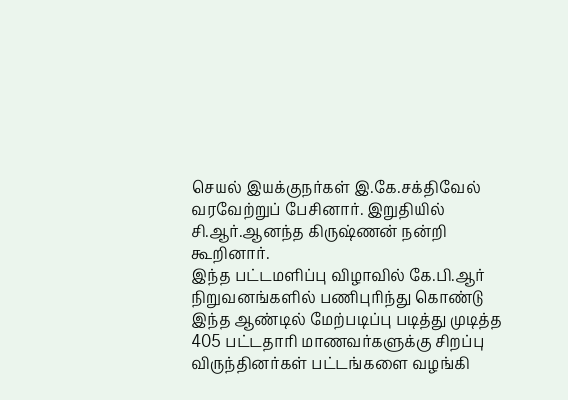செயல் இயக்குநர்கள் இ.கே.சக்திவேல் வரவேற்றுப் பேசினார். இறுதியில் சி.ஆர்.ஆனந்த கிருஷ்ணன் நன்றி கூறினார்.
இந்த பட்டமளிப்பு விழாவில் கே.பி.ஆர் நிறுவனங்களில் பணிபுரிந்து கொண்டு இந்த ஆண்டில் மேற்படிப்பு படித்து முடித்த 405 பட்டதாரி மாணவர்களுக்கு சிறப்பு விருந்தினர்கள் பட்டங்களை வழங்கி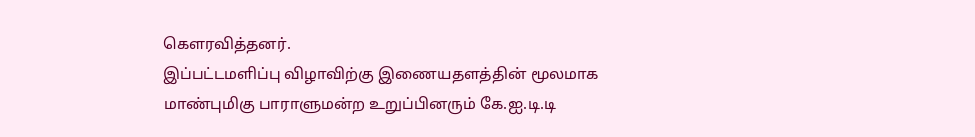கௌரவித்தனர்.
இப்பட்டமளிப்பு விழாவிற்கு இணையதளத்தின் மூலமாக மாண்புமிகு பாராளுமன்ற உறுப்பினரும் கே.ஐ.டி.டி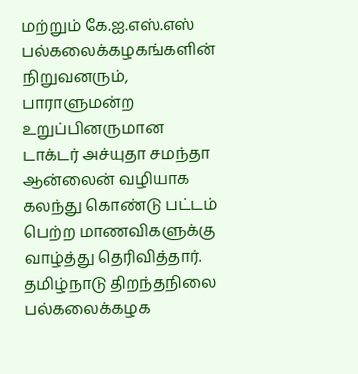மற்றும் கே.ஐ.எஸ்.எஸ் பல்கலைக்கழகங்களின் நிறுவனரும், பாராளுமன்ற உறுப்பினருமான டாக்டர் அச்யுதா சமந்தா ஆன்லைன் வழியாக கலந்து கொண்டு பட்டம் பெற்ற மாணவிகளுக்கு வாழ்த்து தெரிவித்தார்.
தமிழ்நாடு திறந்தநிலை பல்கலைக்கழக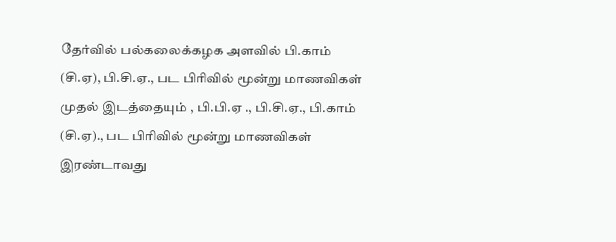தேர்வில் பல்கலைக்கழக அளவில் பி.காம் (சி.ஏ), பி.சி.ஏ., பட பிரிவில் மூன்று மாணவிகள் முதல் இடத்தையும் , பி.பி.ஏ ., பி.சி.ஏ., பி.காம் (சி.ஏ)., பட பிரிவில் மூன்று மாணவிகள் இரண்டாவது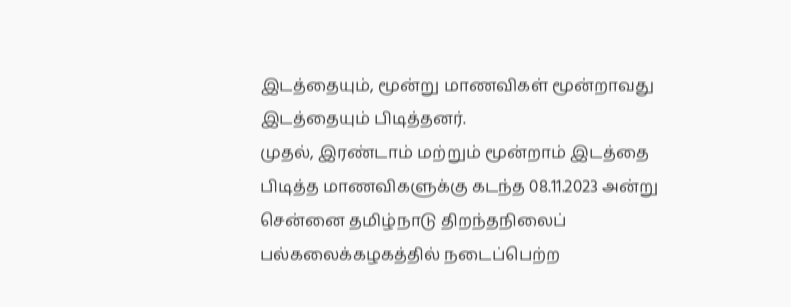இடத்தையும், மூன்று மாணவிகள் மூன்றாவது இடத்தையும் பிடித்தனர்.
முதல், இரண்டாம் மற்றும் மூன்றாம் இடத்தை பிடித்த மாணவிகளுக்கு கடந்த 08.11.2023 அன்று சென்னை தமிழ்நாடு திறந்தநிலைப் பல்கலைக்கழகத்தில் நடைப்பெற்ற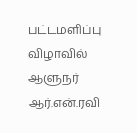பட்டமளிப்பு விழாவில் ஆளுநர் ஆர்.என்.ரவி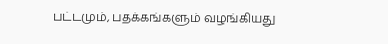பட்டமும், பதக்கங்களும் வழங்கியது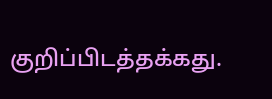குறிப்பிடத்தக்கது.